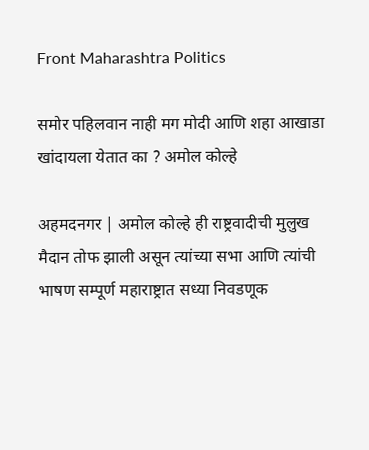Front Maharashtra Politics

समोर पहिलवान नाही मग मोदी आणि शहा आखाडा खांदायला येतात का ? अमोल कोल्हे

अहमदनगर | अमोल कोल्हे ही राष्ट्रवादीची मुलुख मैदान तोफ झाली असून त्यांच्या सभा आणि त्यांची भाषण सम्पूर्ण महाराष्ट्रात सध्या निवडणूक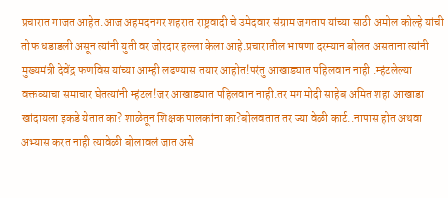प्रचारात गाजत आहेत.आज अहमदनगर शहरात राष्ट्रवादी चे उमेदवार संग्राम जगताप यांच्या साठी अमोल कोल्हे यांची तोफ धडाडली असून त्यांनी युती वर जोरदार हल्ला केला आहे.प्रचारातील भाषणा दरम्यान बोलत असताना त्यांनी मुख्यमंत्री देवेंद्र फणविस यांच्या आम्ही लढण्यास तयार आहोत!परंतु आखाड्यात पहिलवान नाही .म्हंटलेल्या वक्तव्याचा समाचार घेतत्यांनी म्हंटल!जर आखाड्यात पहिलवान नाही.तर मग मोदी साहेब अमित शहा आखाडा खांदायला इकडे येतात का? शाळेतून शिक्षक पालकांना का?बोलवतात तर ज्या वेळी कार्ट..नापास होत अथवा अभ्यास करत नाही त्यावेळी बोलावलं जात असे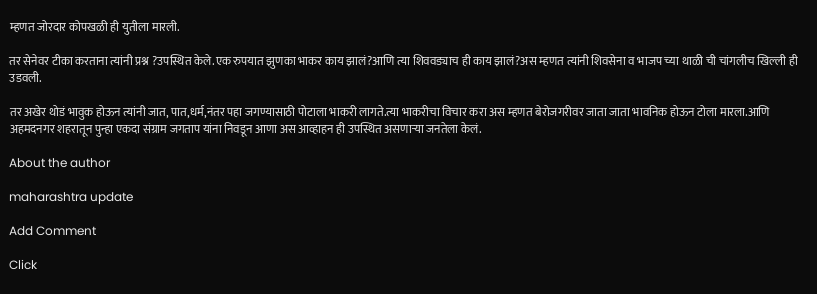म्हणत जोरदार कोपखळी ही युतीला मारली.

तर सेनेवर टीका करताना त्यांनी प्रश्न ?उपस्थित केले.एक रुपयात झुणका भाकर काय झालं?आणि त्या शिववड्याच ही काय झालं?अस म्हणत त्यांनी शिवसेना व भाजप च्या थाळी ची चांगलीच खिल्ली ही उडवली.

तर अखेर थोडं भावुक होऊन त्यांनी जात, पात,धर्म,नंतर पहा जगण्यासाठी पोटाला भाकरी लागते.त्या भाकरीचा विचार करा अस म्हणत बेरोजगरीवर जाता जाता भावनिक होऊन टोला मारला.आणि अहमदनगर शहरातून पुन्हा एकदा संग्राम जगताप यांना निवडून आणा अस आव्हाहन ही उपस्थित असणाऱ्या जनतेला केलं.

About the author

maharashtra update

Add Comment

Click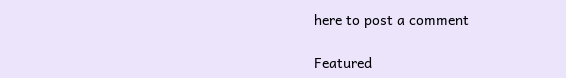here to post a comment

Featured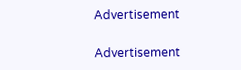Advertisement

Advertisement